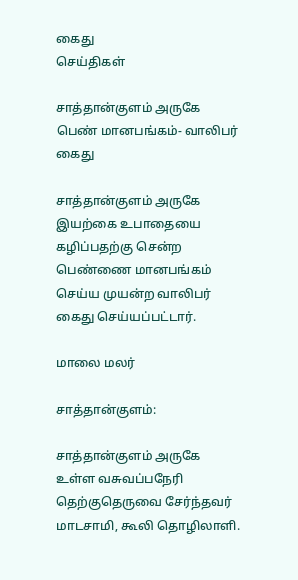கைது
செய்திகள்

சாத்தான்குளம் அருகே பெண் மானபங்கம்- வாலிபர் கைது

சாத்தான்குளம் அருகே இயற்கை உபாதையை கழிப்பதற்கு சென்ற பெண்ணை மானபங்கம் செய்ய முயன்ற வாலிபர் கைது செய்யப்பட்டார்.

மாலை மலர்

சாத்தான்குளம்:

சாத்தான்குளம் அருகே உள்ள வசுவப்பநேரி தெற்குதெருவை சேர்ந்தவர் மாடசாமி, கூலி தொழிலாளி.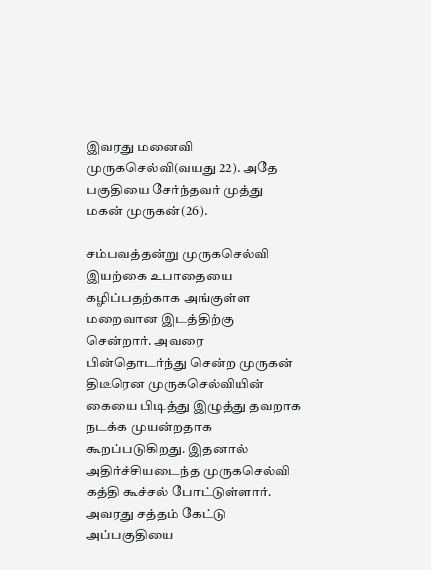இவரது மனைவி முருகசெல்வி(வயது 22). அதே பகுதியை சேர்ந்தவர் முத்து மகன் முருகன்(26).

சம்பவத்தன்று முருகசெல்வி இயற்கை உபாதையை கழிப்பதற்காக அங்குள்ள மறைவான இடத்திற்கு சென்றார். அவரை பின்தொடர்ந்து சென்ற முருகன் திடீரென முருகசெல்வியின் கையை பிடித்து இழுத்து தவறாக நடக்க முயன்றதாக கூறப்படுகிறது. இதனால் அதிர்ச்சியடைந்த முருகசெல்வி கத்தி கூச்சல் போட்டுள்ளார். அவரது சத்தம் கேட்டு அப்பகுதியை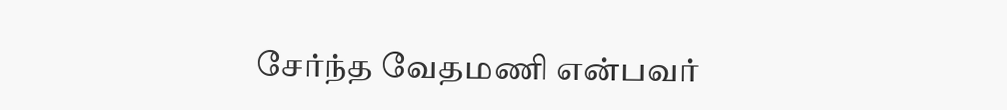சேர்ந்த வேதமணி என்பவர்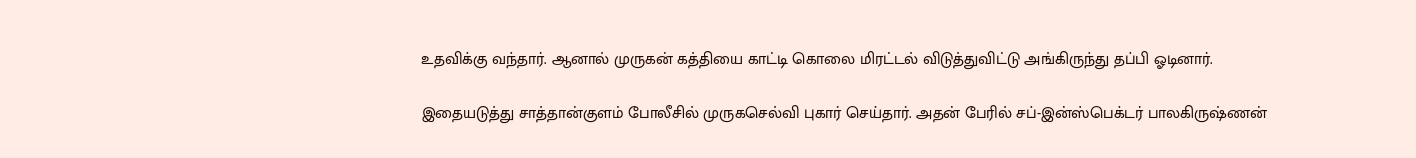உதவிக்கு வந்தார். ஆனால் முருகன் கத்தியை காட்டி கொலை மிரட்டல் விடுத்துவிட்டு அங்கிருந்து தப்பி ஓடினார்.

இதையடுத்து சாத்தான்குளம் போலீசில் முருகசெல்வி புகார் செய்தார். அதன் பேரில் சப்-இன்ஸ்பெக்டர் பாலகிருஷ்ணன்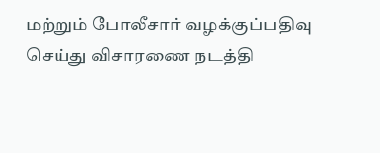மற்றும் போலீசார் வழக்குப்பதிவு செய்து விசாரணை நடத்தி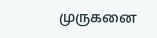முருகனை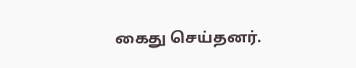கைது செய்தனர்.